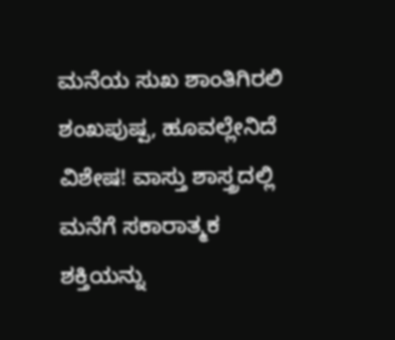ಮನೆಯ ಸುಖ ಶಾಂತಿಗಿರಲಿ ಶಂಖಪುಷ್ಪ, ಹೂವಲ್ಲೇನಿದೆ ವಿಶೇಷ! ವಾಸ್ತು ಶಾಸ್ತ್ರದಲ್ಲಿ ಮನೆಗೆ ಸಕಾರಾತ್ಮಕ ಶಕ್ತಿಯನ್ನು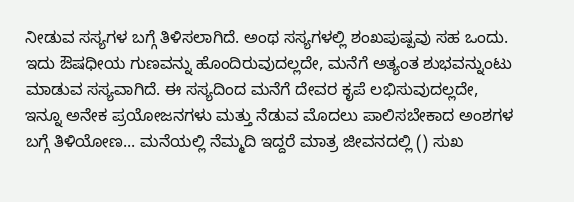ನೀಡುವ ಸಸ್ಯಗಳ ಬಗ್ಗೆ ತಿಳಿಸಲಾಗಿದೆ. ಅಂಥ ಸಸ್ಯಗಳಲ್ಲಿ ಶಂಖಪುಷ್ಪವು ಸಹ ಒಂದು. ಇದು ಔಷಧೀಯ ಗುಣವನ್ನು ಹೊಂದಿರುವುದಲ್ಲದೇ, ಮನೆಗೆ ಅತ್ಯಂತ ಶುಭವನ್ನುಂಟು ಮಾಡುವ ಸಸ್ಯವಾಗಿದೆ. ಈ ಸಸ್ಯದಿಂದ ಮನೆಗೆ ದೇವರ ಕೃಪೆ ಲಭಿಸುವುದಲ್ಲದೇ, ಇನ್ನೂ ಅನೇಕ ಪ್ರಯೋಜನಗಳು ಮತ್ತು ನೆಡುವ ಮೊದಲು ಪಾಲಿಸಬೇಕಾದ ಅಂಶಗಳ ಬಗ್ಗೆ ತಿಳಿಯೋಣ... ಮನೆಯಲ್ಲಿ ನೆಮ್ಮದಿ ಇದ್ದರೆ ಮಾತ್ರ ಜೀವನದಲ್ಲಿ () ಸುಖ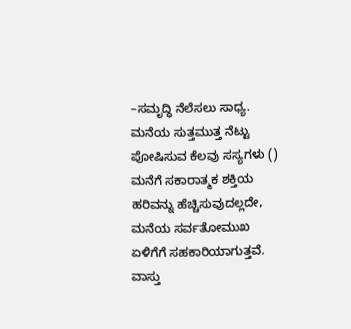–ಸಮೃದ್ಧಿ ನೆಲೆಸಲು ಸಾಧ್ಯ. ಮನೆಯ ಸುತ್ತಮುತ್ತ ನೆಟ್ಟು ಪೋಷಿಸುವ ಕೆಲವು ಸಸ್ಯಗಳು () ಮನೆಗೆ ಸಕಾರಾತ್ಮಕ ಶಕ್ತಿಯ ಹರಿವನ್ನು ಹೆಚ್ಚಿಸುವುದಲ್ಲದೇ, ಮನೆಯ ಸರ್ವತೋಮುಖ ಏಳಿಗೆಗೆ ಸಹಕಾರಿಯಾಗುತ್ತವೆ. ವಾಸ್ತು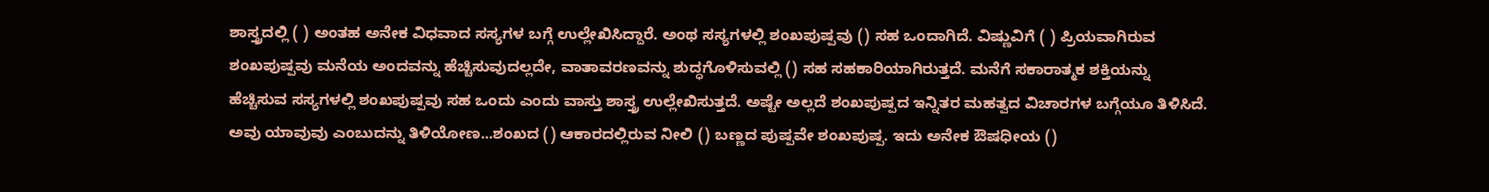ಶಾಸ್ತ್ರದಲ್ಲಿ ( ) ಅಂತಹ ಅನೇಕ ವಿಧವಾದ ಸಸ್ಯಗಳ ಬಗ್ಗೆ ಉಲ್ಲೇಖಿಸಿದ್ದಾರೆ. ಅಂಥ ಸಸ್ಯಗಳಲ್ಲಿ ಶಂಖಪುಷ್ಪವು () ಸಹ ಒಂದಾಗಿದೆ. ವಿಷ್ಣುವಿಗೆ ( ) ಪ್ರಿಯವಾಗಿರುವ ಶಂಖಪುಷ್ಪವು ಮನೆಯ ಅಂದವನ್ನು ಹೆಚ್ಚಿಸುವುದಲ್ಲದೇ, ವಾತಾವರಣವನ್ನು ಶುದ್ಧಗೊಳಿಸುವಲ್ಲಿ () ಸಹ ಸಹಕಾರಿಯಾಗಿರುತ್ತದೆ. ಮನೆಗೆ ಸಕಾರಾತ್ಮಕ ಶಕ್ತಿಯನ್ನು ಹೆಚ್ಚಿಸುವ ಸಸ್ಯಗಳಲ್ಲಿ ಶಂಖಪುಷ್ಪವು ಸಹ ಒಂದು ಎಂದು ವಾಸ್ತು ಶಾಸ್ತ್ರ ಉಲ್ಲೇಖಿಸುತ್ತದೆ. ಅಷ್ಟೇ ಅಲ್ಲದೆ ಶಂಖಪುಷ್ಪದ ಇನ್ನಿತರ ಮಹತ್ವದ ವಿಚಾರಗಳ ಬಗ್ಗೆಯೂ ತಿಳಿಸಿದೆ. ಅವು ಯಾವುವು ಎಂಬುದನ್ನು ತಿಳಿಯೋಣ...ಶಂಖದ () ಆಕಾರದಲ್ಲಿರುವ ನೀಲಿ () ಬಣ್ಣದ ಪುಷ್ಪವೇ ಶಂಖಪುಷ್ಪ. ಇದು ಅನೇಕ ಔಷಧೀಯ ()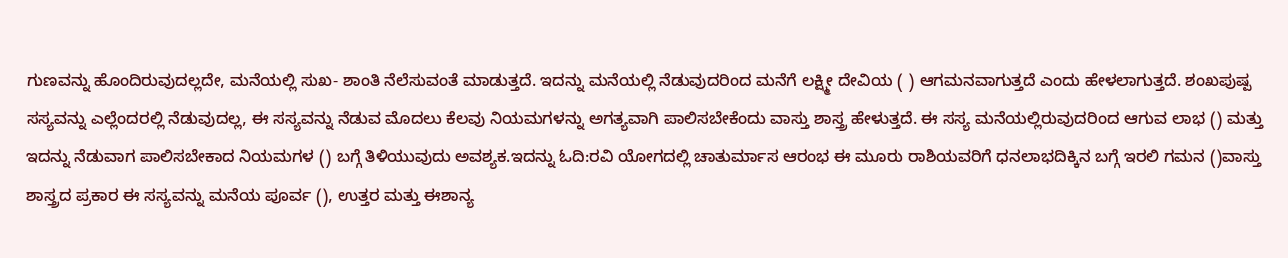ಗುಣವನ್ನು ಹೊಂದಿರುವುದಲ್ಲದೇ, ಮನೆಯಲ್ಲಿ ಸುಖ- ಶಾಂತಿ ನೆಲೆಸುವಂತೆ ಮಾಡುತ್ತದೆ. ಇದನ್ನು ಮನೆಯಲ್ಲಿ ನೆಡುವುದರಿಂದ ಮನೆಗೆ ಲಕ್ಷ್ಮೀ ದೇವಿಯ ( ) ಆಗಮನವಾಗುತ್ತದೆ ಎಂದು ಹೇಳಲಾಗುತ್ತದೆ. ಶಂಖಪುಷ್ಪ ಸಸ್ಯವನ್ನು ಎಲ್ಲೆಂದರಲ್ಲಿ ನೆಡುವುದಲ್ಲ, ಈ ಸಸ್ಯವನ್ನು ನೆಡುವ ಮೊದಲು ಕೆಲವು ನಿಯಮಗಳನ್ನು ಅಗತ್ಯವಾಗಿ ಪಾಲಿಸಬೇಕೆಂದು ವಾಸ್ತು ಶಾಸ್ತ್ರ ಹೇಳುತ್ತದೆ. ಈ ಸಸ್ಯ ಮನೆಯಲ್ಲಿರುವುದರಿಂದ ಆಗುವ ಲಾಭ () ಮತ್ತು ಇದನ್ನು ನೆಡುವಾಗ ಪಾಲಿಸಬೇಕಾದ ನಿಯಮಗಳ () ಬಗ್ಗೆ ತಿಳಿಯುವುದು ಅವಶ್ಯಕ.ಇದನ್ನು ಓದಿ:ರವಿ ಯೋಗದಲ್ಲಿ ಚಾತುರ್ಮಾಸ ಆರಂಭ ಈ ಮೂರು ರಾಶಿಯವರಿಗೆ ಧನಲಾಭದಿಕ್ಕಿನ ಬಗ್ಗೆ ಇರಲಿ ಗಮನ ()ವಾಸ್ತು ಶಾಸ್ತ್ರದ ಪ್ರಕಾರ ಈ ಸಸ್ಯವನ್ನು ಮನೆಯ ಪೂರ್ವ (), ಉತ್ತರ ಮತ್ತು ಈಶಾನ್ಯ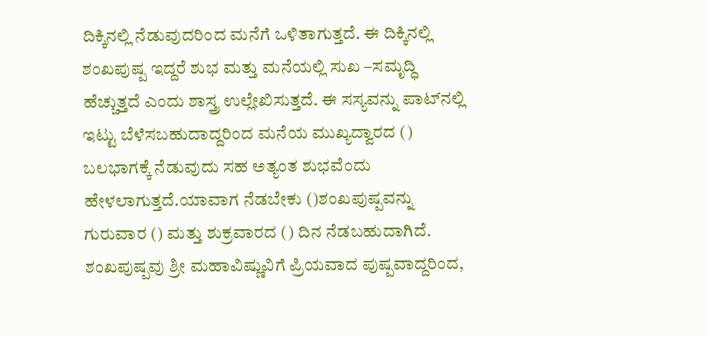ದಿಕ್ಕಿನಲ್ಲಿ ನೆಡುವುದರಿಂದ ಮನೆಗೆ ಒಳಿತಾಗುತ್ತದೆ. ಈ ದಿಕ್ಕಿನಲ್ಲಿ ಶಂಖಪುಷ್ಪ ಇದ್ದರೆ ಶುಭ ಮತ್ತು ಮನೆಯಲ್ಲಿ ಸುಖ –ಸಮೃದ್ಧಿ ಹೆಚ್ಚುತ್ತದೆ ಎಂದು ಶಾಸ್ತ್ರ ಉಲ್ಲೇಖಿಸುತ್ತದೆ. ಈ ಸಸ್ಯವನ್ನು ಪಾಟ್‌ನಲ್ಲಿ ಇಟ್ಟು ಬೆಳೆಸಬಹುದಾದ್ದರಿಂದ ಮನೆಯ ಮುಖ್ಯದ್ವಾರದ () ಬಲಭಾಗಕ್ಕೆ ನೆಡುವುದು ಸಹ ಅತ್ಯಂತ ಶುಭವೆಂದು ಹೇಳಲಾಗುತ್ತದೆ.ಯಾವಾಗ ನೆಡಬೇಕು ()ಶಂಖಪುಷ್ಪವನ್ನು ಗುರುವಾರ () ಮತ್ತು ಶುಕ್ರವಾರದ () ದಿನ ನೆಡಬಹುದಾಗಿದೆ. ಶಂಖಪುಷ್ಪವು ಶ್ರೀ ಮಹಾವಿಷ್ಣುವಿಗೆ ಪ್ರಿಯವಾದ ಪುಷ್ಪವಾದ್ದರಿಂದ,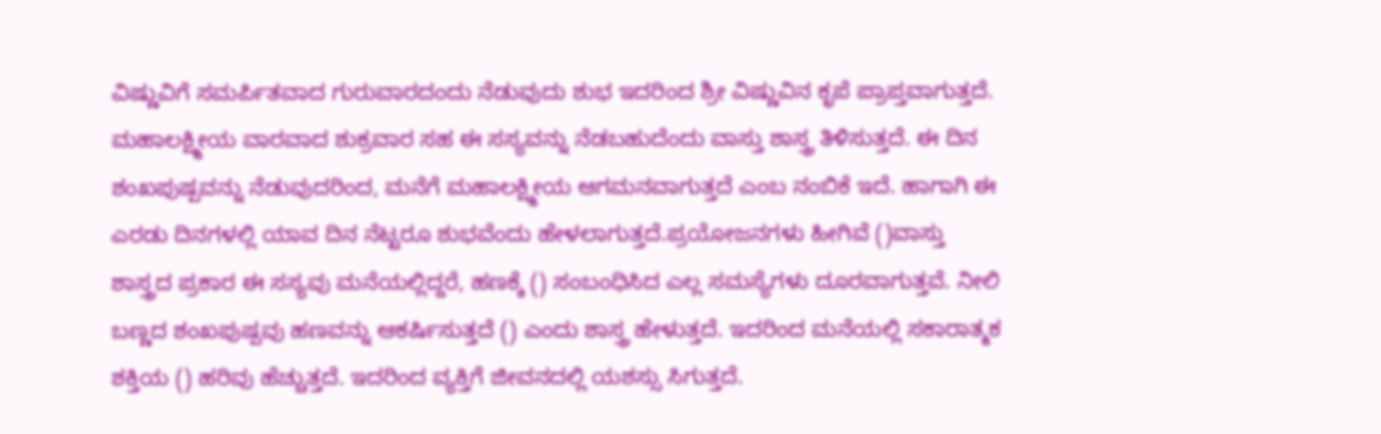ವಿಷ್ಣುವಿಗೆ ಸಮರ್ಪಿತವಾದ ಗುರುವಾರದಂದು ನೆಡುವುದು ಶುಭ ಇದರಿಂದ ಶ್ರೀ ವಿಷ್ಣುವಿನ ಕೃಪೆ ಪ್ರಾಪ್ತವಾಗುತ್ತದೆ. ಮಹಾಲಕ್ಷ್ಮೀಯ ವಾರವಾದ ಶುಕ್ರವಾರ ಸಹ ಈ ಸಸ್ಯವನ್ನು ನೆಡಬಹುದೆಂದು ವಾಸ್ತು ಶಾಸ್ತ್ರ ತಿಳಿಸುತ್ತದೆ. ಈ ದಿನ ಶಂಖಪುಷ್ಪವನ್ನು ನೆಡುವುದರಿಂದ, ಮನೆಗೆ ಮಹಾಲಕ್ಷ್ಮೀಯ ಆಗಮನವಾಗುತ್ತದೆ ಎಂಬ ನಂಬಿಕೆ ಇದೆ. ಹಾಗಾಗಿ ಈ ಎರಡು ದಿನಗಳಲ್ಲಿ ಯಾವ ದಿನ ನೆಟ್ಟರೂ ಶುಭವೆಂದು ಹೇಳಲಾಗುತ್ತದೆ.ಪ್ರಯೋಜನಗಳು ಹೀಗಿವೆ ()ವಾಸ್ತು ಶಾಸ್ತ್ರದ ಪ್ರಕಾರ ಈ ಸಸ್ಯವು ಮನೆಯಲ್ಲಿದ್ದರೆ, ಹಣಕ್ಕೆ () ಸಂಬಂಧಿಸಿದ ಎಲ್ಲ ಸಮಸ್ಯೆಗಳು ದೂರವಾಗುತ್ತವೆ. ನೀಲಿ ಬಣ್ಣದ ಶಂಖಪುಷ್ಪವು ಹಣವನ್ನು ಆಕರ್ಷಿಸುತ್ತದೆ () ಎಂದು ಶಾಸ್ತ್ರ ಹೇಳುತ್ತದೆ. ಇದರಿಂದ ಮನೆಯಲ್ಲಿ ಸಕಾರಾತ್ಮಕ ಶಕ್ತಿಯ () ಹರಿವು ಹೆಚ್ಚುತ್ತದೆ. ಇದರಿಂದ ವ್ಯಕ್ತಿಗೆ ಜೀವನದಲ್ಲಿ ಯಶಸ್ಸು ಸಿಗುತ್ತದೆ.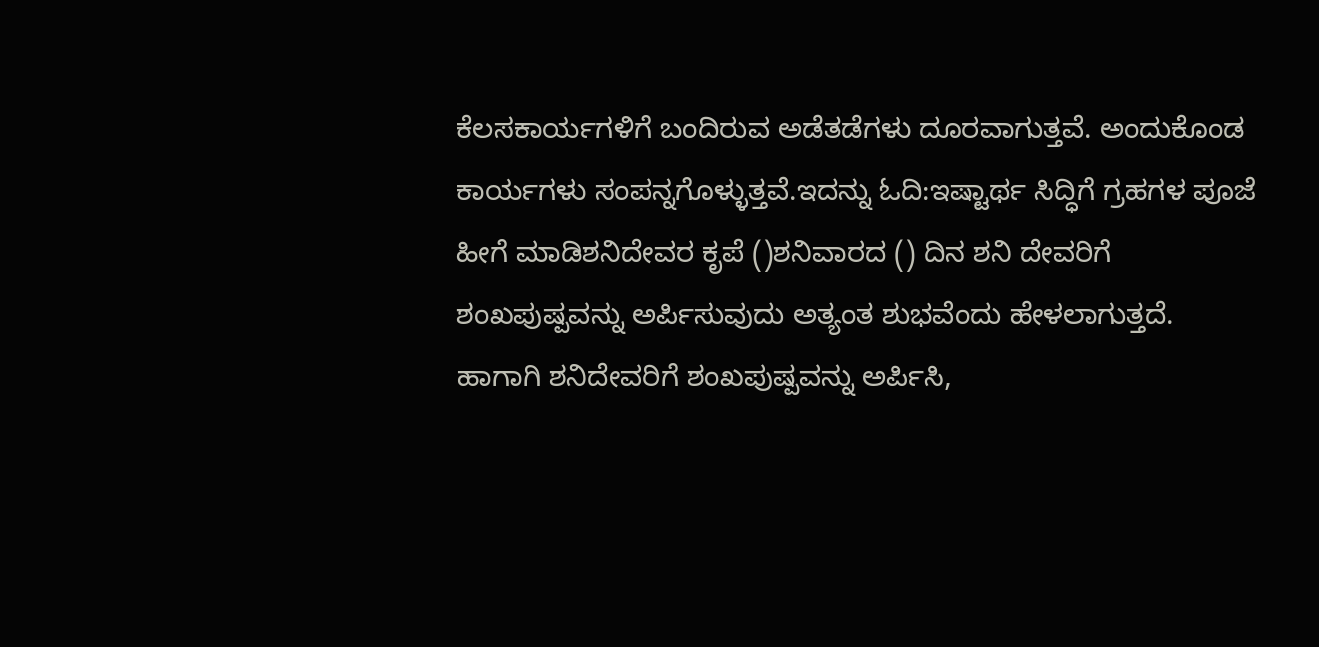ಕೆಲಸಕಾರ್ಯಗಳಿಗೆ ಬಂದಿರುವ ಅಡೆತಡೆಗಳು ದೂರವಾಗುತ್ತವೆ. ಅಂದುಕೊಂಡ ಕಾರ್ಯಗಳು ಸಂಪನ್ನಗೊಳ್ಳುತ್ತವೆ.ಇದನ್ನು ಓದಿ:ಇಷ್ಟಾರ್ಥ ಸಿದ್ಧಿಗೆ ಗ್ರಹಗಳ ಪೂಜೆ ಹೀಗೆ ಮಾಡಿಶನಿದೇವರ ಕೃಪೆ ()ಶನಿವಾರದ () ದಿನ ಶನಿ ದೇವರಿಗೆ ಶಂಖಪುಷ್ಪವನ್ನು ಅರ್ಪಿಸುವುದು ಅತ್ಯಂತ ಶುಭವೆಂದು ಹೇಳಲಾಗುತ್ತದೆ. ಹಾಗಾಗಿ ಶನಿದೇವರಿಗೆ ಶಂಖಪುಷ್ಪವನ್ನು ಅರ್ಪಿಸಿ,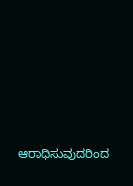ಆರಾಧಿಸುವುದರಿಂದ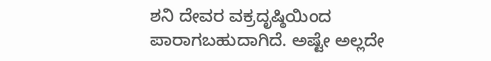ಶನಿ ದೇವರ ವಕ್ರದೃಷ್ಠಿಯಿಂದ ಪಾರಾಗಬಹುದಾಗಿದೆ. ಅಷ್ಟೇ ಅಲ್ಲದೇ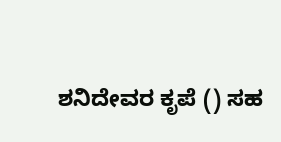ಶನಿದೇವರ ಕೃಪೆ () ಸಹ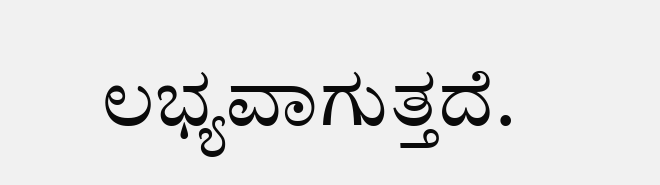ಲಭ್ಯವಾಗುತ್ತದೆ.